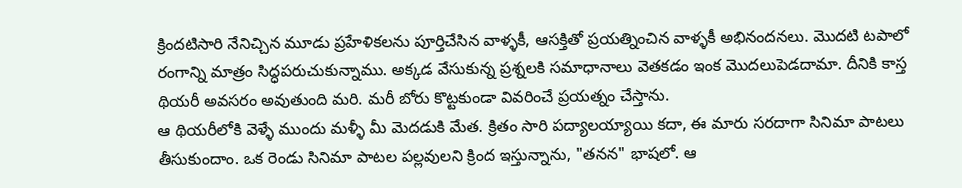క్రిందటిసారి నేనిచ్చిన మూడు ప్రహేళికలను పూర్తిచేసిన వాళ్ళకీ, ఆసక్తితో ప్రయత్నించిన వాళ్ళకీ అభినందనలు. మొదటి టపాలో రంగాన్ని మాత్రం సిద్ధపరుచుకున్నాము. అక్కడ వేసుకున్న ప్రశ్నలకి సమాధానాలు వెతకడం ఇంక మొదలుపెడదామా. దీనికి కాస్త థియరీ అవసరం అవుతుంది మరి. మరీ బోరు కొట్టకుండా వివరించే ప్రయత్నం చేస్తాను.
ఆ థియరీలోకి వెళ్ళే ముందు మళ్ళీ మీ మెదడుకి మేత. క్రితం సారి పద్యాలయ్యాయి కదా, ఈ మారు సరదాగా సినిమా పాటలు తీసుకుందాం. ఒక రెండు సినిమా పాటల పల్లవులని క్రింద ఇస్తున్నాను, "తనన" భాషలో. ఆ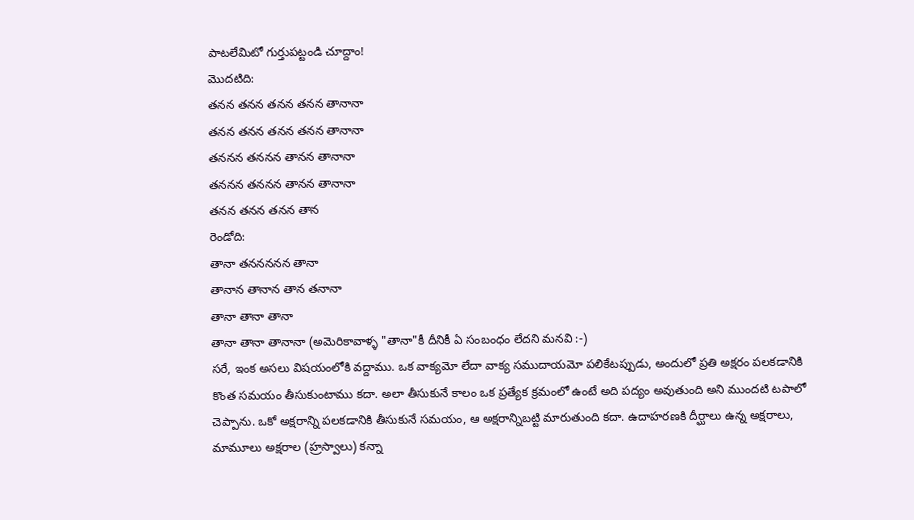పాటలేమిటో గుర్తుపట్టండి చూద్దాం!
మొదటిది:
తనన తనన తనన తనన తానానా
తనన తనన తనన తనన తానానా
తననన తననన తానన తానానా
తననన తననన తానన తానానా
తనన తనన తనన తాన
రెండోది:
తానా తననననన తానా
తానాన తానాన తాన తనానా
తానా తానా తానా
తానా తానా తానానా (అమెరికావాళ్ళ "తానా"కీ దీనికీ ఏ సంబంధం లేదని మనవి :-)
సరే, ఇంక అసలు విషయంలోకి వద్దాము. ఒక వాక్యమో లేదా వాక్య సముదాయమో పలికేటప్పుడు, అందులో ప్రతి అక్షరం పలకడానికి కొంత సమయం తీసుకుంటాము కదా. అలా తీసుకునే కాలం ఒక ప్రత్యేక క్రమంలో ఉంటే అది పద్యం అవుతుంది అని ముందటి టపాలో చెప్పాను. ఒకో అక్షరాన్ని పలకడానికి తీసుకునే సమయం, ఆ అక్షరాన్నిబట్టి మారుతుంది కదా. ఉదాహరణకి దీర్ఘాలు ఉన్న అక్షరాలు, మామూలు అక్షరాల (హ్రస్వాలు) కన్నా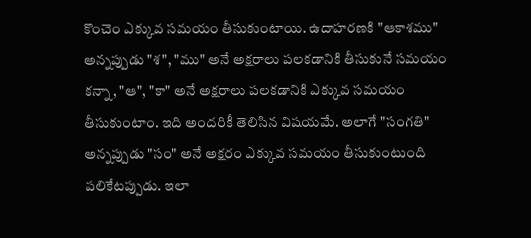కొంచెం ఎక్కువ సమయం తీసుకుంటాయి. ఉదాహరణకి "ఆకాశము" అన్నప్పుడు "శ", "ము" అనే అక్షరాలు పలకడానికి తీసుకునే సమయం కన్నా, "ఆ", "కా" అనే అక్షరాలు పలకడానికి ఎక్కువ సమయం తీసుకుంటాం. ఇది అందరికీ తెలిసిన విషయమే. అలాగే "సంగతి" అన్నప్పుడు "సం" అనే అక్షరం ఎక్కువ సమయం తీసుకుంటుంది పలికేటప్పుడు. ఇలా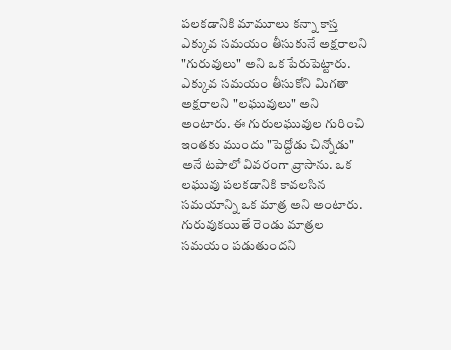పలకడానికి మామూలు కన్నా కాస్త ఎక్కువ సమయం తీసుకునే అక్షరాలని "గురువులు" అని ఒక పేరుపెట్టారు. ఎక్కువ సమయం తీసుకోని మిగతా అక్షరాలని "లఘువులు" అని అంటారు. ఈ గురులఘువుల గురించి ఇంతకు ముందు "పెద్దోడు చిన్నోడు" అనే టపాలో వివరంగా వ్రాసాను. ఒక లఘువు పలకడానికి కావలసిన సమయాన్ని ఒక మాత్ర అని అంటారు. గురువుకయితే రెండు మాత్రల సమయం పడుతుందని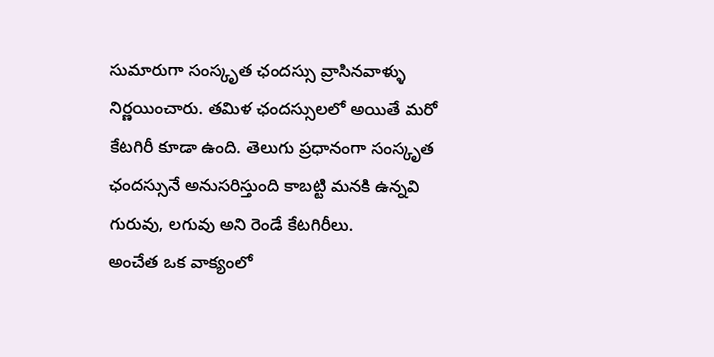సుమారుగా సంస్కృత ఛందస్సు వ్రాసినవాళ్ళు నిర్ణయించారు. తమిళ ఛందస్సులలో అయితే మరో కేటగిరీ కూడా ఉంది. తెలుగు ప్రధానంగా సంస్కృత ఛందస్సునే అనుసరిస్తుంది కాబట్టి మనకి ఉన్నవి గురువు, లగువు అని రెండే కేటగిరీలు.
అంచేత ఒక వాక్యంలో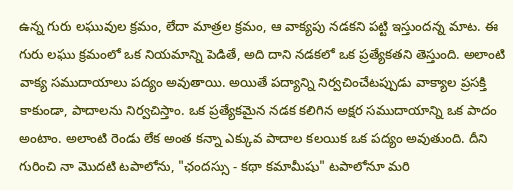ఉన్న గురు లఘువుల క్రమం, లేదా మాత్రల క్రమం, ఆ వాక్యపు నడకని పట్టి ఇస్తుందన్న మాట. ఈ గురు లఘు క్రమంలో ఒక నియమాన్ని పెడితే, అది దాని నడకలో ఒక ప్రత్యేకతని తెస్తుంది. అలాంటి వాక్య సముదాయాలు పద్యం అవుతాయి. అయితే పద్యాన్ని నిర్వచించేటప్పుడు వాక్యాల ప్రసక్తి కాకుండా, పాదాలను నిర్వచిస్తాం. ఒక ప్రత్యేకమైన నడక కలిగిన అక్షర సముదాయాన్ని ఒక పాదం అంటాం. అలాంటి రెండు లేక అంత కన్నా ఎక్కువ పాదాల కలయిక ఒక పద్యం అవుతుంది. దీని గురించి నా మొదటి టపాలోను, "ఛందస్సు - కథా కమామీషు" టపాలోనూ మరి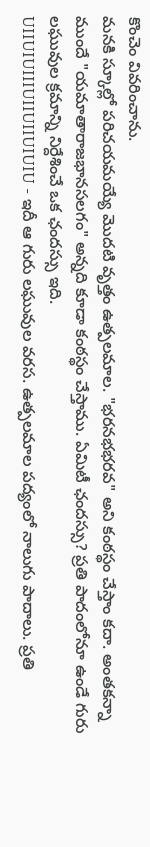కొంచెం వివరించాను.
మనకి స్కూల్లో పరిచయమయ్యే మొదటి వృత్తం ఉత్పలమాల. "భరనభభరవ" అని కంఠస్థం చేస్తాం కదా. అంతకన్నా ముందే "యమాతారాజభానసలగం" అన్నది కూడా కంఠస్థం చేస్తాము. ఏమిటీ ఛందస్సు? ప్రతి పాదంలోనూ ఉండే గురు లఘువుల క్రమాన్ని నిర్దేశించే ఒక ఛందస్సు ఇది.
UIIUIUIIIUIIUIIUIUIU - ఇదీ ఆ గురు లఘువుల వరస. ఉత్పలమాల పద్యంలో నాలుగు పాదాలు. ప్రతి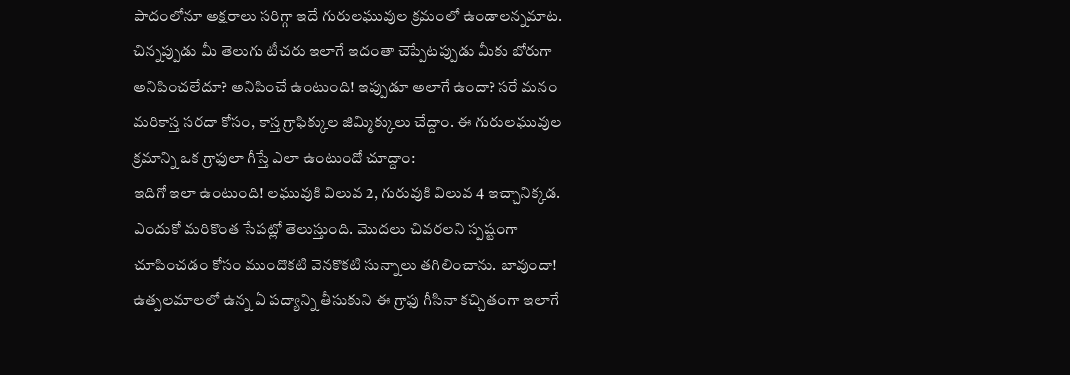పాదంలోనూ అక్షరాలు సరిగ్గా ఇదే గురులఘువుల క్రమంలో ఉండాలన్నమాట. చిన్నప్పుడు మీ తెలుగు టీచరు ఇలాగే ఇదంతా చెప్పేటప్పుడు మీకు బోరుగా అనిపించలేదూ? అనిపించే ఉంటుంది! ఇప్పుడూ అలాగే ఉందా? సరే మనం మరికాస్త సరదా కోసం, కాస్త గ్రాఫిక్కుల జిమ్మిక్కులు చేద్దాం. ఈ గురులఘువుల క్రమాన్ని ఒక గ్రాఫులా గీస్తే ఎలా ఉంటుందో చూద్దాం:
ఇదిగో ఇలా ఉంటుంది! లఘువుకి విలువ 2, గురువుకి విలువ 4 ఇచ్చానిక్కడ. ఎందుకో మరికొంత సేపట్లో తెలుస్తుంది. మొదలు చివరలని స్పష్టంగా చూపించడం కోసం ముందొకటి వెనకొకటి సున్నాలు తగిలించాను. బావుందా! ఉత్పలమాలలో ఉన్న ఏ పద్యాన్ని తీసుకుని ఈ గ్రాఫు గీసినా కచ్చితంగా ఇలాగే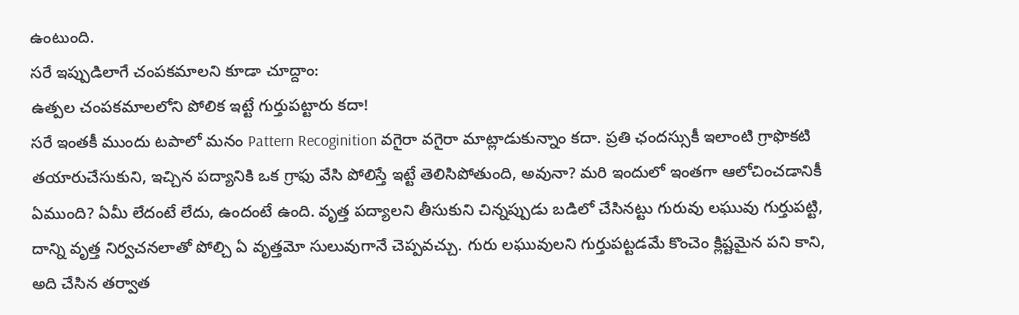ఉంటుంది.
సరే ఇప్పుడిలాగే చంపకమాలని కూడా చూద్దాం:
ఉత్పల చంపకమాలలోని పోలిక ఇట్టే గుర్తుపట్టారు కదా!
సరే ఇంతకీ ముందు టపాలో మనం Pattern Recoginition వగైరా వగైరా మాట్లాడుకున్నాం కదా. ప్రతి ఛందస్సుకీ ఇలాంటి గ్రాఫొకటి తయారుచేసుకుని, ఇచ్చిన పద్యానికి ఒక గ్రాఫు వేసి పోలిస్తే ఇట్టే తెలిసిపోతుంది, అవునా? మరి ఇందులో ఇంతగా ఆలోచించడానికీ ఏముంది? ఏమీ లేదంటే లేదు, ఉందంటే ఉంది. వృత్త పద్యాలని తీసుకుని చిన్నప్పుడు బడిలో చేసినట్టు గురువు లఘువు గుర్తుపట్టి, దాన్ని వృత్త నిర్వచనలాతో పోల్చి ఏ వృత్తమో సులువుగానే చెప్పవచ్చు. గురు లఘువులని గుర్తుపట్టడమే కొంచెం క్లిష్టమైన పని కాని, అది చేసిన తర్వాత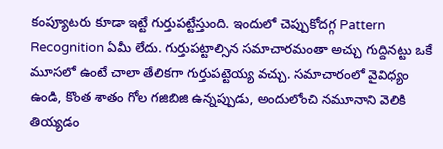కంప్యూటరు కూడా ఇట్టే గుర్తుపట్టేస్తుంది. ఇందులో చెప్పుకోదగ్గ Pattern Recognition ఏమీ లేదు. గుర్తుపట్టాల్సిన సమాచారమంతా అచ్చు గుద్దినట్టు ఒకే మూసలో ఉంటే చాలా తేలికగా గుర్తుపట్టెయ్య వచ్చు. సమాచారంలో వైవిధ్యం ఉండి, కొంత శాతం గోల గజిబిజి ఉన్నప్పుడు, అందులోంచి నమూనాని వెలికి తియ్యడం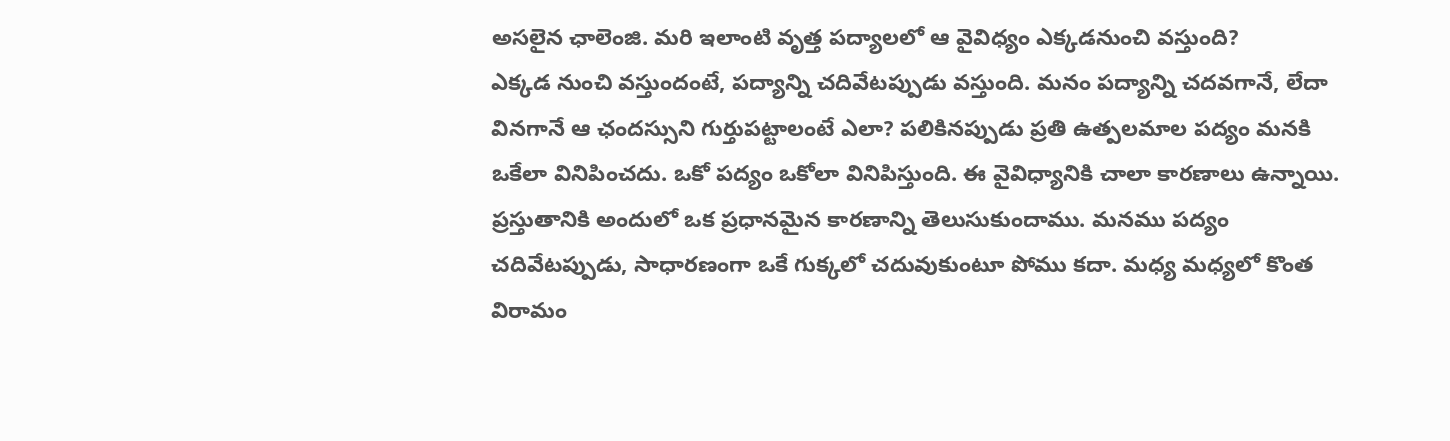అసలైన ఛాలెంజి. మరి ఇలాంటి వృత్త పద్యాలలో ఆ వైవిధ్యం ఎక్కడనుంచి వస్తుంది?
ఎక్కడ నుంచి వస్తుందంటే, పద్యాన్ని చదివేటప్పుడు వస్తుంది. మనం పద్యాన్ని చదవగానే, లేదా వినగానే ఆ ఛందస్సుని గుర్తుపట్టాలంటే ఎలా? పలికినప్పుడు ప్రతి ఉత్పలమాల పద్యం మనకి ఒకేలా వినిపించదు. ఒకో పద్యం ఒకోలా వినిపిస్తుంది. ఈ వైవిధ్యానికి చాలా కారణాలు ఉన్నాయి. ప్రస్తుతానికి అందులో ఒక ప్రధానమైన కారణాన్ని తెలుసుకుందాము. మనము పద్యం చదివేటప్పుడు, సాధారణంగా ఒకే గుక్కలో చదువుకుంటూ పోము కదా. మధ్య మధ్యలో కొంత విరామం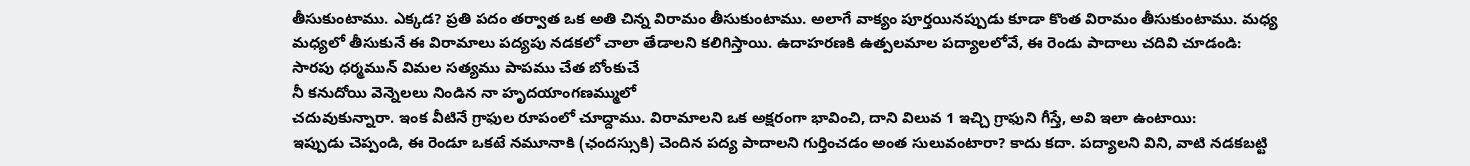తీసుకుంటాము. ఎక్కడ? ప్రతి పదం తర్వాత ఒక అతి చిన్న విరామం తీసుకుంటాము. అలాగే వాక్యం పూర్తయినప్పుడు కూడా కొంత విరామం తీసుకుంటాము. మధ్య మధ్యలో తీసుకునే ఈ విరామాలు పద్యపు నడకలో చాలా తేడాలని కలిగిస్తాయి. ఉదాహరణకి ఉత్పలమాల పద్యాలలోవే, ఈ రెండు పాదాలు చదివి చూడండి:
సారపు ధర్మమున్ విమల సత్యము పాపము చేత బోంకుచే
నీ కనుదోయి వెన్నెలలు నిండిన నా హృదయాంగణమ్ములో
చదువుకున్నారా. ఇంక వీటినే గ్రాఫుల రూపంలో చూద్దాము. విరామాలని ఒక అక్షరంగా భావించి, దాని విలువ 1 ఇచ్చి గ్రాఫుని గీస్తే, అవి ఇలా ఉంటాయి:
ఇప్పుడు చెప్పండి, ఈ రెండూ ఒకటే నమూనాకి (ఛందస్సుకి) చెందిన పద్య పాదాలని గుర్తించడం అంత సులువంటారా? కాదు కదా. పద్యాలని విని, వాటి నడకబట్టి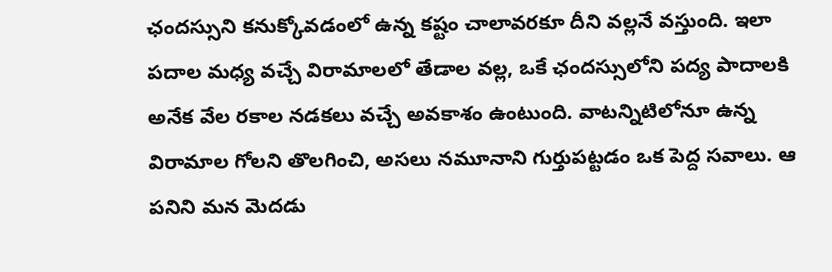ఛందస్సుని కనుక్కోవడంలో ఉన్న కష్టం చాలావరకూ దీని వల్లనే వస్తుంది. ఇలా పదాల మధ్య వచ్చే విరామాలలో తేడాల వల్ల, ఒకే ఛందస్సులోని పద్య పాదాలకి అనేక వేల రకాల నడకలు వచ్చే అవకాశం ఉంటుంది. వాటన్నిటిలోనూ ఉన్న విరామాల గోలని తొలగించి, అసలు నమూనాని గుర్తుపట్టడం ఒక పెద్ద సవాలు. ఆ పనిని మన మెదడు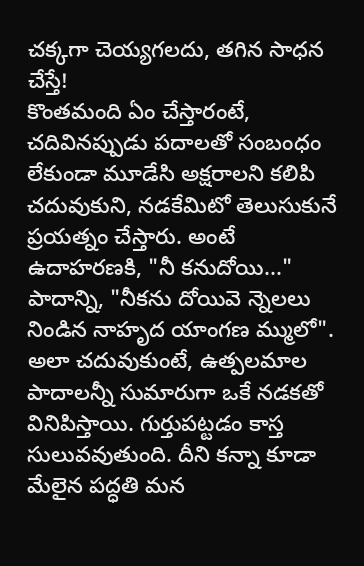చక్కగా చెయ్యగలదు, తగిన సాధన చేస్తే!
కొంతమంది ఏం చేస్తారంటే, చదివినప్పుడు పదాలతో సంబంధం లేకుండా మూడేసి అక్షరాలని కలిపి చదువుకుని, నడకేమిటో తెలుసుకునే ప్రయత్నం చేస్తారు. అంటే ఉదాహరణకి, "నీ కనుదోయి..." పాదాన్ని, "నీకను దోయివె న్నెలలు నిండిన నాహృద యాంగణ మ్ములో". అలా చదువుకుంటే, ఉత్పలమాల పాదాలన్నీ సుమారుగా ఒకే నడకతో వినిపిస్తాయి. గుర్తుపట్టడం కాస్త సులువవుతుంది. దీని కన్నా కూడా మేలైన పద్ధతి మన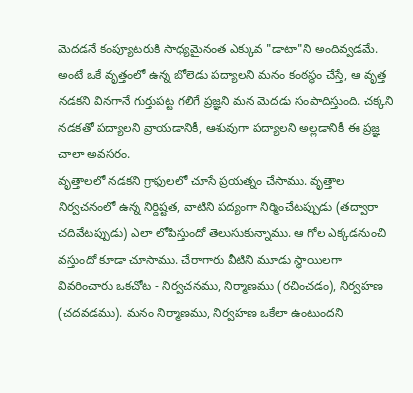మెదడనే కంప్యూటరుకి సాధ్యమైనంత ఎక్కువ "డాటా"ని అందివ్వడమే. అంటే ఒకే వృత్తంలో ఉన్న బోలెడు పద్యాలని మనం కంఠస్థం చేస్తే, ఆ వృత్త నడకని వినగానే గుర్తుపట్ట గలిగే ప్రజ్ఞని మన మెదడు సంపాదిస్తుంది. చక్కని నడకతో పద్యాలని వ్రాయడానికీ, ఆశువుగా పద్యాలని అల్లడానికీ ఈ ప్రజ్ఞ చాలా అవసరం.
వృత్తాలలో నడకని గ్రాఫులలో చూసే ప్రయత్నం చేసాము. వృత్తాల నిర్వచనంలో ఉన్న నిర్దిష్టత, వాటిని పద్యంగా నిర్మించేటప్పుడు (తద్వారా చదివేటప్పుడు) ఎలా లోపిస్తుందో తెలుసుకున్నాము. ఆ గోల ఎక్కడనుంచి వస్తుందో కూడా చూసాము. చేరాగారు వీటిని మూడు స్థాయిలగా వివరించారు ఒకచోట - నిర్వచనము, నిర్మాణము (రచించడం), నిర్వహణ (చదవడము). మనం నిర్మాణము, నిర్వహణ ఒకేలా ఉంటుందని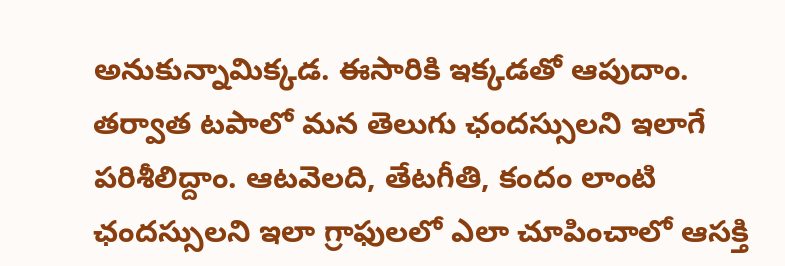అనుకున్నామిక్కడ. ఈసారికి ఇక్కడతో ఆపుదాం.
తర్వాత టపాలో మన తెలుగు ఛందస్సులని ఇలాగే పరిశీలిద్దాం. ఆటవెలది, తేటగీతి, కందం లాంటి ఛందస్సులని ఇలా గ్రాఫులలో ఎలా చూపించాలో ఆసక్తి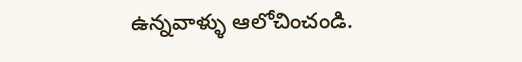ఉన్నవాళ్ళు ఆలోచించండి.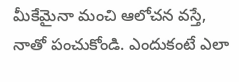మీకేమైనా మంచి ఆలోచన వస్తే, నాతో పంచుకోండి. ఎందుకంటే ఎలా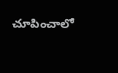చూపించాలో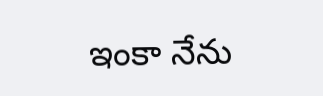ఇంకా నేను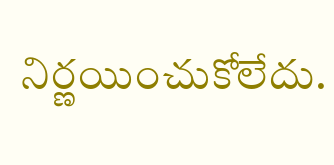నిర్ణయించుకోలేదు.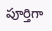పూర్తిగా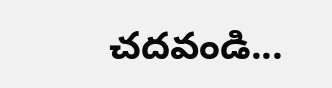చదవండి...